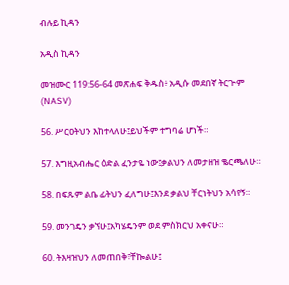ብሉይ ኪዳን

አዲስ ኪዳን

መዝሙር 119:56-64 መጽሐፍ ቅዱስ፥ አዲሱ መደበኛ ትርጒም (NASV)

56. ሥርዐትህን እከተላለሁ፤ይህችም ተግባሬ ሆነች።

57. እግዚአብሔር ዕድል ፈንታዬ ነው፤ቃልህን ለመታዘዝ ቈርጫለሁ።

58. በፍጹም ልቤ ፊትህን ፈለግሁ፤እንደ ቃልህ ቸርነትህን አሳየኝ።

59. መንገዴን ቃኘሁ፤አካሄዴንም ወደ ምስክርህ አቀናሁ።

60. ትእዛዝህን ለመጠበቅ፣ቸኰልሁ፤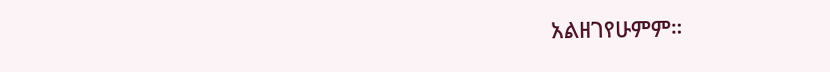አልዘገየሁምም።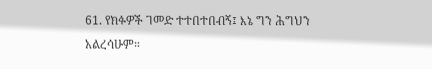61. የክፉዎች ገመድ ተተበተበብኝ፤ እኔ ግን ሕግህን አልረሳሁም።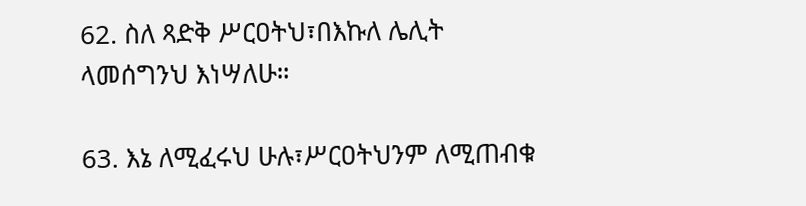62. ስለ ጻድቅ ሥርዐትህ፣በእኩለ ሌሊት ላመሰግንህ እነሣለሁ።

63. እኔ ለሚፈሩህ ሁሉ፣ሥርዐትህንም ለሚጠብቁ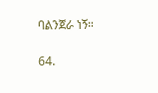ባልንጀራ ነኝ።

64.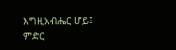እግዚአብሔር ሆይ፤ ምድር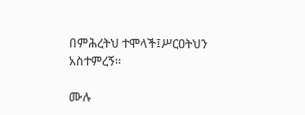በምሕረትህ ተሞላች፤ሥርዐትህን አስተምረኝ።

ሙሉ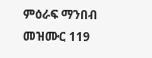ምዕራፍ ማንበብ መዝሙር 119